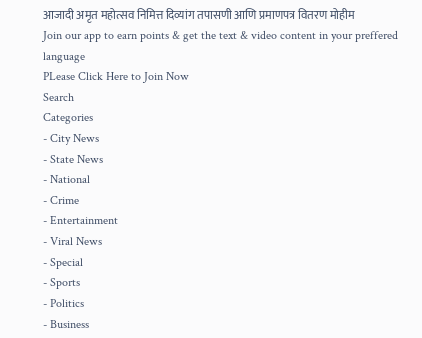आजादी अमृत महोत्सव निमित्त दिव्यांग तपासणी आणि प्रमाणपत्र वितरण मोहीम
Join our app to earn points & get the text & video content in your preffered language
PLease Click Here to Join Now
Search
Categories
- City News
- State News
- National
- Crime
- Entertainment
- Viral News
- Special
- Sports
- Politics
- Business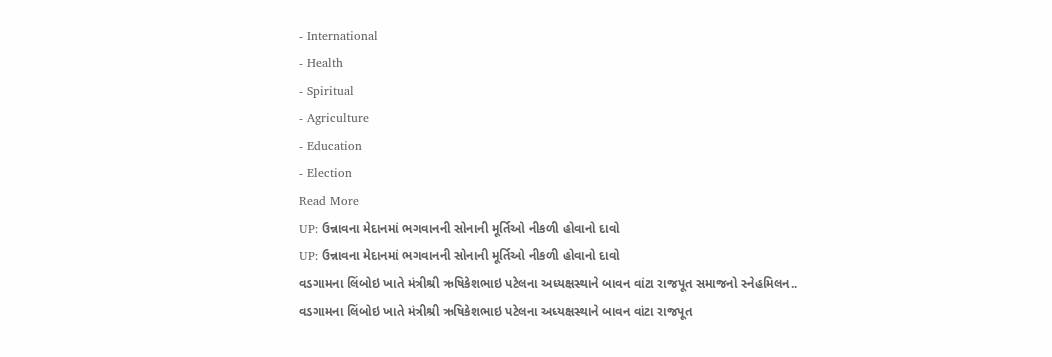- International
- Health
- Spiritual
- Agriculture
- Education
- Election
Read More
UP: ઉન્નાવના મેદાનમાં ભગવાનની સોનાની મૂર્તિઓ નીકળી હોવાનો દાવો
UP: ઉન્નાવના મેદાનમાં ભગવાનની સોનાની મૂર્તિઓ નીકળી હોવાનો દાવો
વડગામના લિંબોઇ ખાતે મંત્રીશ્રી ઋષિકેશભાઇ પટેલના અધ્યક્ષસ્થાને બાવન વાંટા રાજપૂત સમાજનો સ્નેહમિલન..
વડગામના લિંબોઇ ખાતે મંત્રીશ્રી ઋષિકેશભાઇ પટેલના અધ્યક્ષસ્થાને બાવન વાંટા રાજપૂત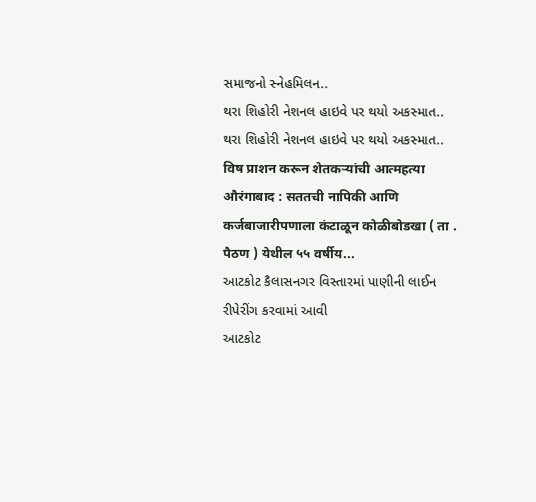સમાજનો સ્નેહમિલન..
થરા શિહોરી નેશનલ હાઇવે પર થયો અકસ્માત..
થરા શિહોરી નેશનલ હાઇવે પર થયો અકસ્માત..
विष प्राशन करून शेतकऱ्यांची आत्महत्या
औरंगाबाद : सततची नापिकी आणि कर्जबाजारीपणाला कंटाळून कोळीबोडखा ( ता . पैठण ) येथील ५५ वर्षीय...
આટકોટ કૈલાસનગર વિસ્તારમાં પાણીની લાઈન રીપેરીંગ કરવામાં આવી
આટકોટ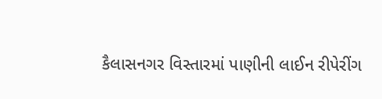કૈલાસનગર વિસ્તારમાં પાણીની લાઈન રીપેરીંગ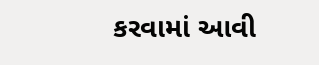કરવામાં આવી